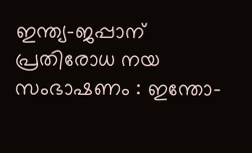ഇന്ത്യ-ജപ്പാന് പ്രതിരോധ നയ സംഭാഷണം : ഇന്തോ-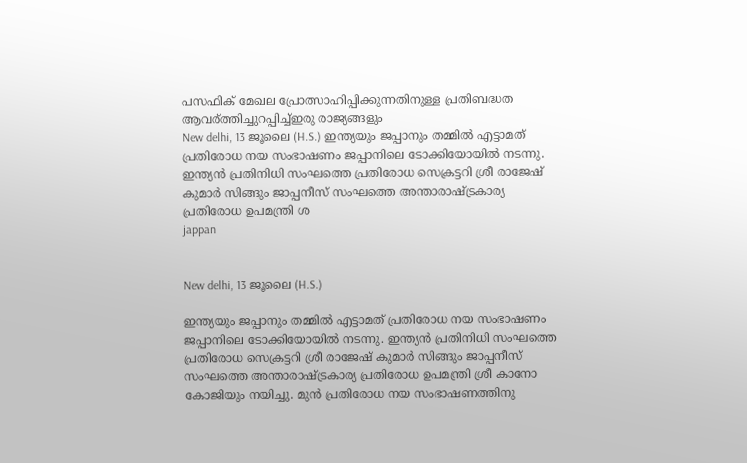പസഫിക് മേഖല പ്രോത്സാഹിപ്പിക്കുന്നതിനുള്ള പ്രതിബദ്ധത ആവര്ത്തിച്ചുറപ്പിച്ച്ഇരു രാജ്യങ്ങളും
New delhi, 13 ജൂലൈ (H.S.) ഇന്ത്യയും ജപ്പാനും തമ്മില്‍ എട്ടാമത് പ്രതിരോധ നയ സംഭാഷണം ജപ്പാനിലെ ടോക്കിയോയില്‍ നടന്നു. ഇന്ത്യന്‍ പ്രതിനിധി സംഘത്തെ പ്രതിരോധ സെക്രട്ടറി ശ്രീ രാജേഷ് കുമാര്‍ സിങ്ങും ജാപ്പനീസ് സംഘത്തെ അന്താരാഷ്ട്രകാര്യ പ്രതിരോധ ഉപമന്ത്രി ശ
jappan


New delhi, 13 ജൂലൈ (H.S.)

ഇന്ത്യയും ജപ്പാനും തമ്മില്‍ എട്ടാമത് പ്രതിരോധ നയ സംഭാഷണം ജപ്പാനിലെ ടോക്കിയോയില്‍ നടന്നു. ഇന്ത്യന്‍ പ്രതിനിധി സംഘത്തെ പ്രതിരോധ സെക്രട്ടറി ശ്രീ രാജേഷ് കുമാര്‍ സിങ്ങും ജാപ്പനീസ് സംഘത്തെ അന്താരാഷ്ട്രകാര്യ പ്രതിരോധ ഉപമന്ത്രി ശ്രീ കാനോ കോജിയും നയിച്ചു. മുന്‍ പ്രതിരോധ നയ സംഭാഷണത്തിനു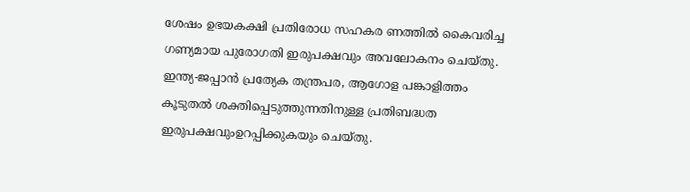ശേഷം ഉഭയകക്ഷി പ്രതിരോധ സഹകര ണത്തില്‍ കൈവരിച്ച ഗണ്യമായ പുരോഗതി ഇരുപക്ഷവും അവലോകനം ചെയ്തു. ഇന്ത്യ-ജപ്പാന്‍ പ്രത്യേക തന്ത്രപര, ആഗോള പങ്കാളിത്തം കൂടുതല്‍ ശക്തിപ്പെടുത്തുന്നതിനുള്ള പ്രതിബദ്ധത ഇരുപക്ഷവുംഉറപ്പിക്കുകയും ചെയ്തു.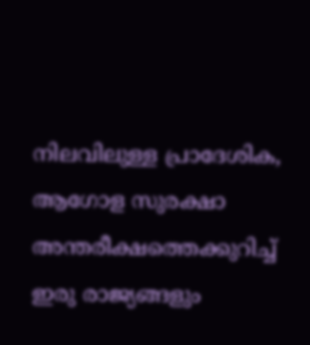നിലവിലുള്ള പ്രാദേശിക, ആഗോള സുരക്ഷാ അന്തരീക്ഷത്തെക്കുറിച്ച് ഇരു രാജ്യങ്ങളും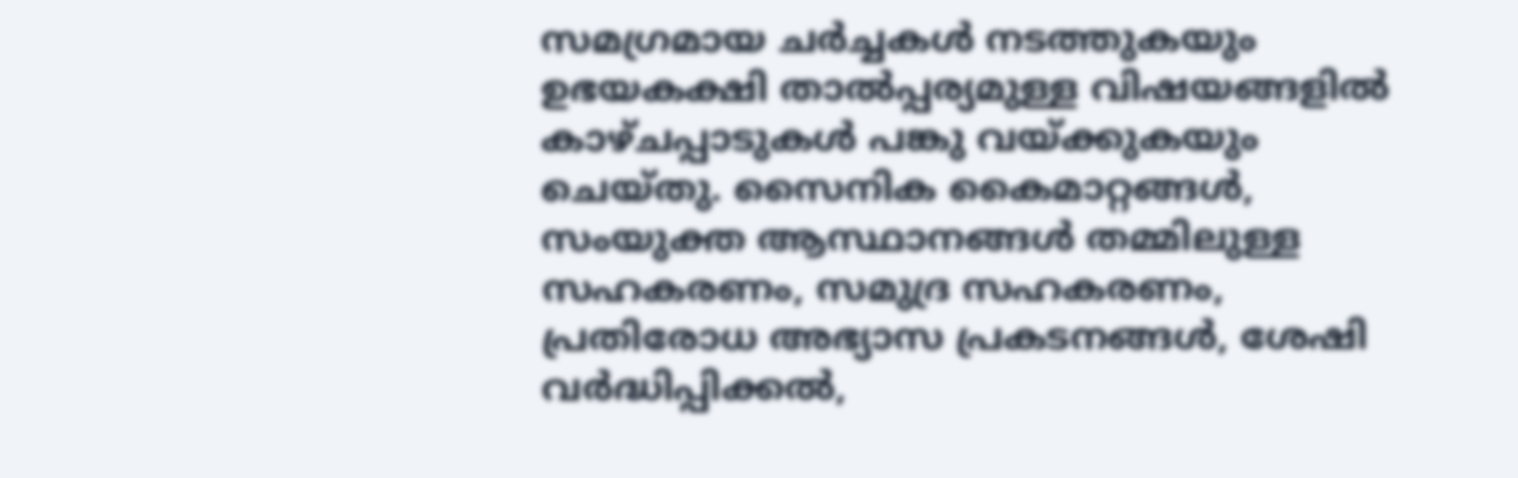സമഗ്രമായ ചര്‍ച്ചകള്‍ നടത്തുകയും ഉഭയകക്ഷി താല്‍പ്പര്യമുള്ള വിഷയങ്ങളില്‍ കാഴ്ചപ്പാടുകള്‍ പങ്കു വയ്ക്കുകയും ചെയ്തു. സൈനിക കൈമാറ്റങ്ങള്‍, സംയുക്ത ആസ്ഥാനങ്ങള്‍ തമ്മിലുള്ള സഹകരണം, സമുദ്ര സഹകരണം, പ്രതിരോധ അഭ്യാസ പ്രകടനങ്ങള്‍, ശേഷി വര്‍ദ്ധിപ്പിക്കല്‍,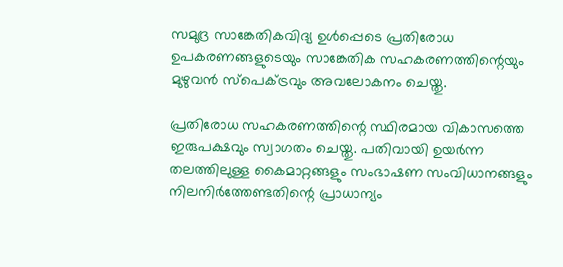സമുദ്ര സാങ്കേതികവിദ്യ ഉള്‍പ്പെടെ പ്രതിരോധ ഉപകരണങ്ങളുടെയും സാങ്കേതിക സഹകരണത്തിന്റെയും മുഴുവന്‍ സ്‌പെക്ട്രവും അവലോകനം ചെയ്തു.

പ്രതിരോധ സഹകരണത്തിന്റെ സ്ഥിരമായ വികാസത്തെ ഇരുപക്ഷവും സ്വാഗതം ചെയ്തു. പതിവായി ഉയര്‍ന്ന തലത്തിലുള്ള കൈമാറ്റങ്ങളും സംഭാഷണ സംവിധാനങ്ങളും നിലനിര്‍ത്തേണ്ടതിന്റെ പ്രാധാന്യം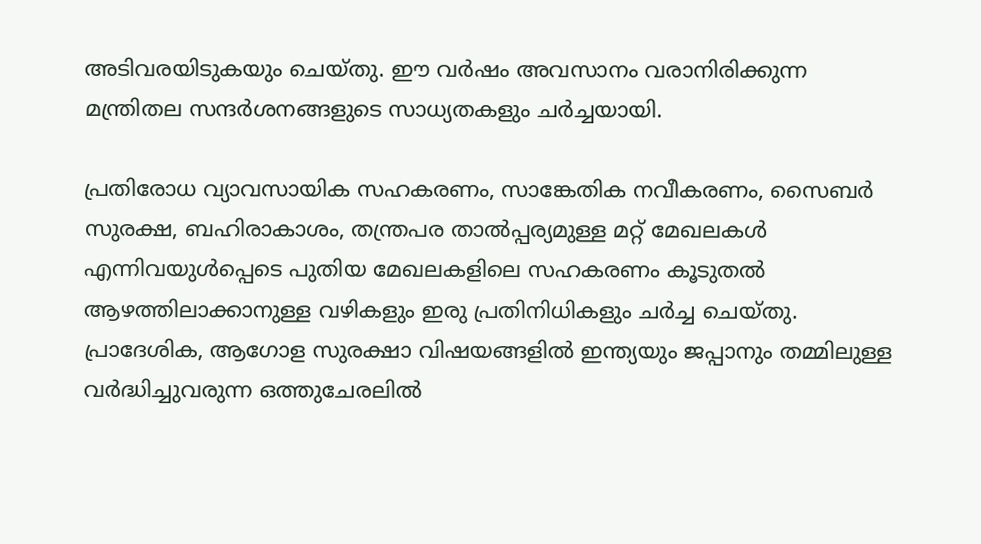അടിവരയിടുകയും ചെയ്തു. ഈ വര്‍ഷം അവസാനം വരാനിരിക്കുന്ന മന്ത്രിതല സന്ദര്‍ശനങ്ങളുടെ സാധ്യതകളും ചര്‍ച്ചയായി.

പ്രതിരോധ വ്യാവസായിക സഹകരണം, സാങ്കേതിക നവീകരണം, സൈബര്‍ സുരക്ഷ, ബഹിരാകാശം, തന്ത്രപര താല്‍പ്പര്യമുള്ള മറ്റ് മേഖലകള്‍ എന്നിവയുള്‍പ്പെടെ പുതിയ മേഖലകളിലെ സഹകരണം കൂടുതല്‍ ആഴത്തിലാക്കാനുള്ള വഴികളും ഇരു പ്രതിനിധികളും ചര്‍ച്ച ചെയ്തു. പ്രാദേശിക, ആഗോള സുരക്ഷാ വിഷയങ്ങളില്‍ ഇന്ത്യയും ജപ്പാനും തമ്മിലുള്ള വര്‍ദ്ധിച്ചുവരുന്ന ഒത്തുചേരലില്‍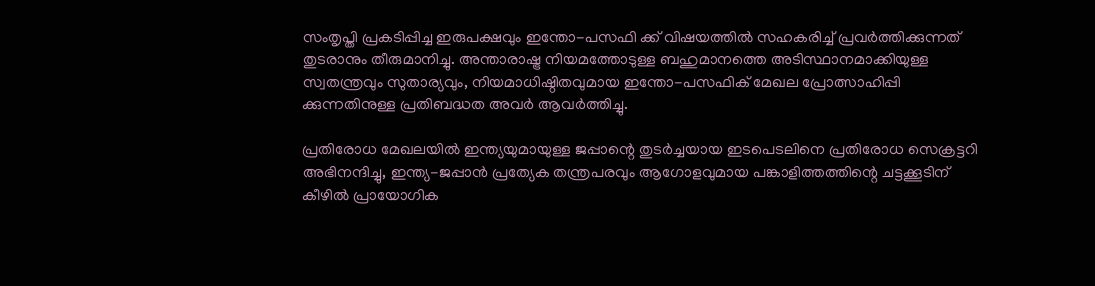സംതൃപ്തി പ്രകടിപ്പിച്ച ഇരുപക്ഷവും ഇന്തോ-പസഫി ക്ക് വിഷയത്തില്‍ സഹകരിച്ച് പ്രവര്‍ത്തിക്കുന്നത് തുടരാനും തീരുമാനിച്ചു. അന്താരാഷ്ട്ര നിയമത്തോടുള്ള ബഹുമാനത്തെ അടിസ്ഥാനമാക്കിയുള്ള സ്വതന്ത്രവും സുതാര്യവും, നിയമാധിഷ്ഠിതവുമായ ഇന്തോ-പസഫിക് മേഖല പ്രോത്സാഹിപ്പി ക്കുന്നതിനുള്ള പ്രതിബദ്ധത അവര്‍ ആവര്‍ത്തിച്ചു.

പ്രതിരോധ മേഖലയില്‍ ഇന്ത്യയുമായുള്ള ജപ്പാന്റെ തുടര്‍ച്ചയായ ഇടപെടലിനെ പ്രതിരോധ സെക്രട്ടറി അഭിനന്ദിച്ചു, ഇന്ത്യ-ജപ്പാന്‍ പ്രത്യേക തന്ത്രപരവും ആഗോളവുമായ പങ്കാളിത്തത്തിന്റെ ചട്ടക്കൂടിന് കീഴില്‍ പ്രായോഗിക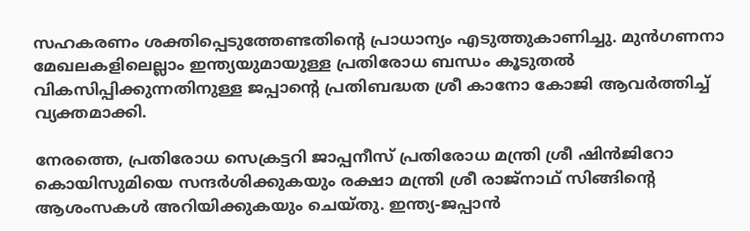സഹകരണം ശക്തിപ്പെടുത്തേണ്ടതിന്റെ പ്രാധാന്യം എടുത്തുകാണിച്ചു. മുന്‍ഗണനാ മേഖലകളിലെല്ലാം ഇന്ത്യയുമായുള്ള പ്രതിരോധ ബന്ധം കൂടുതല്‍ വികസിപ്പിക്കുന്നതിനുള്ള ജപ്പാന്റെ പ്രതിബദ്ധത ശ്രീ കാനോ കോജി ആവര്‍ത്തിച്ച് വ്യക്തമാക്കി.

നേരത്തെ, പ്രതിരോധ സെക്രട്ടറി ജാപ്പനീസ് പ്രതിരോധ മന്ത്രി ശ്രീ ഷിന്‍ജിറോ കൊയിസുമിയെ സന്ദര്‍ശിക്കുകയും രക്ഷാ മന്ത്രി ശ്രീ രാജ്നാഥ് സിങ്ങിന്റെ ആശംസകള്‍ അറിയിക്കുകയും ചെയ്തു. ഇന്ത്യ-ജപ്പാന്‍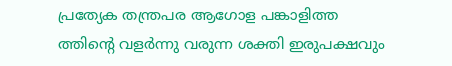പ്രത്യേക തന്ത്രപര ആഗോള പങ്കാളിത്ത ത്തിന്റെ വളര്‍ന്നു വരുന്ന ശക്തി ഇരുപക്ഷവും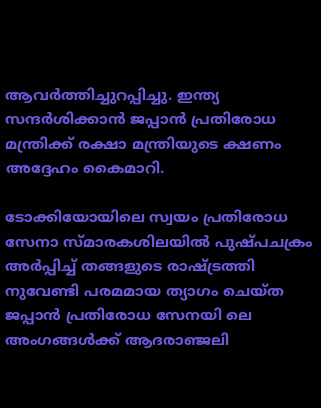ആവര്‍ത്തിച്ചുറപ്പിച്ചു. ഇന്ത്യ സന്ദര്‍ശിക്കാന്‍ ജപ്പാന്‍ പ്രതിരോധ മന്ത്രിക്ക് രക്ഷാ മന്ത്രിയുടെ ക്ഷണം അദ്ദേഹം കൈമാറി.

ടോക്കിയോയിലെ സ്വയം പ്രതിരോധ സേനാ സ്മാരകശിലയില്‍ പുഷ്പചക്രം അര്‍പ്പിച്ച് തങ്ങളുടെ രാഷ്ട്രത്തി നുവേണ്ടി പരമമായ ത്യാഗം ചെയ്ത ജപ്പാന്‍ പ്രതിരോധ സേനയി ലെ അംഗങ്ങള്‍ക്ക് ആദരാഞ്ജലി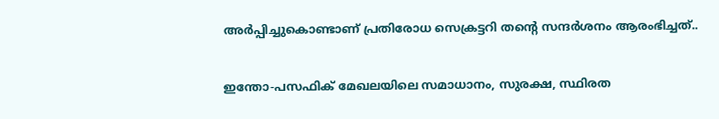അര്‍പ്പിച്ചുകൊണ്ടാണ് പ്രതിരോധ സെക്രട്ടറി തന്റെ സന്ദര്‍ശനം ആരംഭിച്ചത്..

ഇന്തോ-പസഫിക് മേഖലയിലെ സമാധാനം, സുരക്ഷ, സ്ഥിരത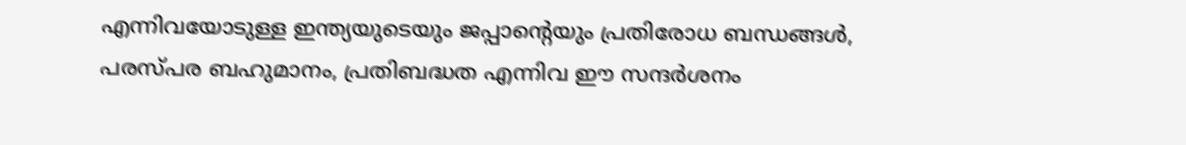എന്നിവയോടുള്ള ഇന്ത്യയുടെയും ജപ്പാന്റെയും പ്രതിരോധ ബന്ധങ്ങള്‍, പരസ്പര ബഹുമാനം, പ്രതിബദ്ധത എന്നിവ ഈ സന്ദര്‍ശനം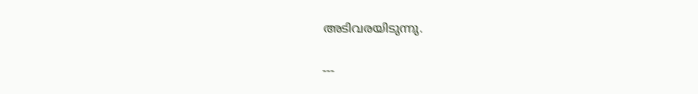അടിവരയിടുന്നു.

---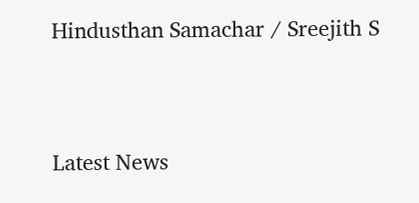Hindusthan Samachar / Sreejith S


Latest News